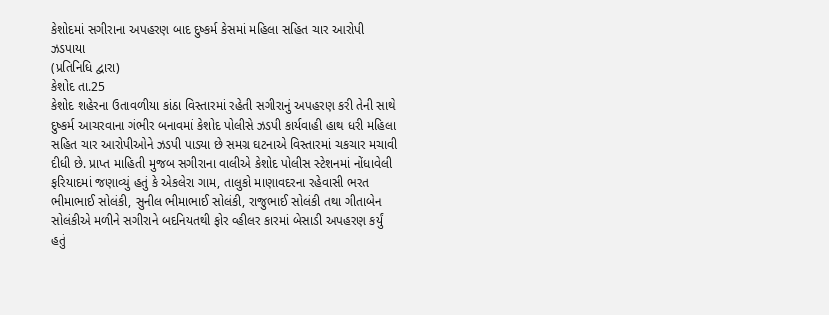કેશોદમાં સગીરાના અપહરણ બાદ દુષ્કર્મ કેસમાં મહિલા સહિત ચાર આરોપી ઝડપાયા
(પ્રતિનિધિ દ્વારા)
કેશોદ તા.25
કેશોદ શહેરના ઉતાવળીયા કાંઠા વિસ્તારમાં રહેતી સગીરાનું અપહરણ કરી તેની સાથે દુષ્કર્મ આચરવાના ગંભીર બનાવમાં કેશોદ પોલીસે ઝડપી કાર્યવાહી હાથ ધરી મહિલા સહિત ચાર આરોપીઓને ઝડપી પાડ્યા છે સમગ્ર ઘટનાએ વિસ્તારમાં ચકચાર મચાવી દીધી છે. પ્રાપ્ત માહિતી મુજબ સગીરાના વાલીએ કેશોદ પોલીસ સ્ટેશનમાં નોંધાવેલી ફરિયાદમાં જણાવ્યું હતું કે એકલેરા ગામ, તાલુકો માણાવદરના રહેવાસી ભરત ભીમાભાઈ સોલંકી, સુનીલ ભીમાભાઈ સોલંકી, રાજુભાઈ સોલંકી તથા ગીતાબેન સોલંકીએ મળીને સગીરાને બદનિયતથી ફોર વ્હીલર કારમાં બેસાડી અપહરણ કર્યું હતું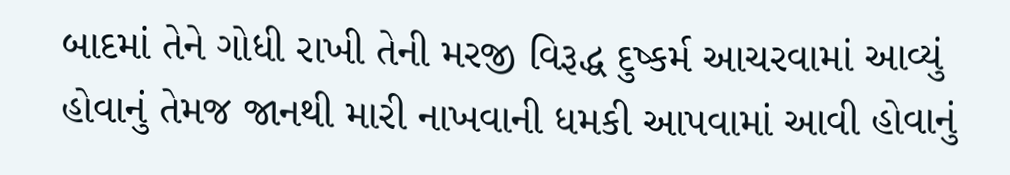બાદમાં તેને ગોધી રાખી તેની મરજી વિરૂદ્ધ દુષ્કર્મ આચરવામાં આવ્યું હોવાનું તેમજ જાનથી મારી નાખવાની ધમકી આપવામાં આવી હોવાનું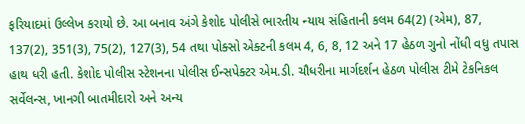ફરિયાદમાં ઉલ્લેખ કરાયો છે. આ બનાવ અંગે કેશોદ પોલીસે ભારતીય ન્યાય સંહિતાની કલમ 64(2) (એમ), 87, 137(2), 351(3), 75(2), 127(3), 54 તથા પોક્સો એક્ટની કલમ 4, 6, 8, 12 અને 17 હેઠળ ગુનો નોંધી વધુ તપાસ હાથ ધરી હતી. કેશોદ પોલીસ સ્ટેશનના પોલીસ ઈન્સપેક્ટર એમ.ડી. ચૌધરીના માર્ગદર્શન હેઠળ પોલીસ ટીમે ટેકનિકલ સર્વેલન્સ, ખાનગી બાતમીદારો અને અન્ય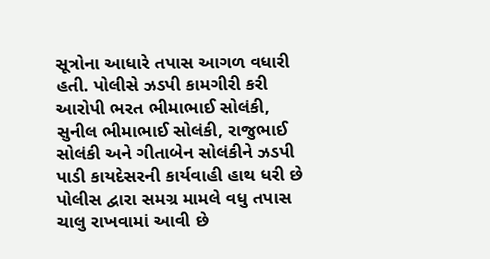સૂત્રોના આધારે તપાસ આગળ વધારી હતી. પોલીસે ઝડપી કામગીરી કરી આરોપી ભરત ભીમાભાઈ સોલંકી, સુનીલ ભીમાભાઈ સોલંકી, રાજુભાઈ સોલંકી અને ગીતાબેન સોલંકીને ઝડપી પાડી કાયદેસરની કાર્યવાહી હાથ ધરી છે પોલીસ દ્વારા સમગ્ર મામલે વધુ તપાસ ચાલુ રાખવામાં આવી છે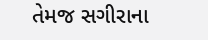તેમજ સગીરાના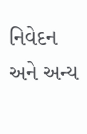નિવેદન અને અન્ય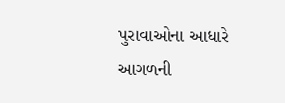પુરાવાઓના આધારે આગળની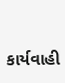કાર્યવાહી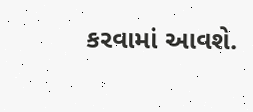કરવામાં આવશે.